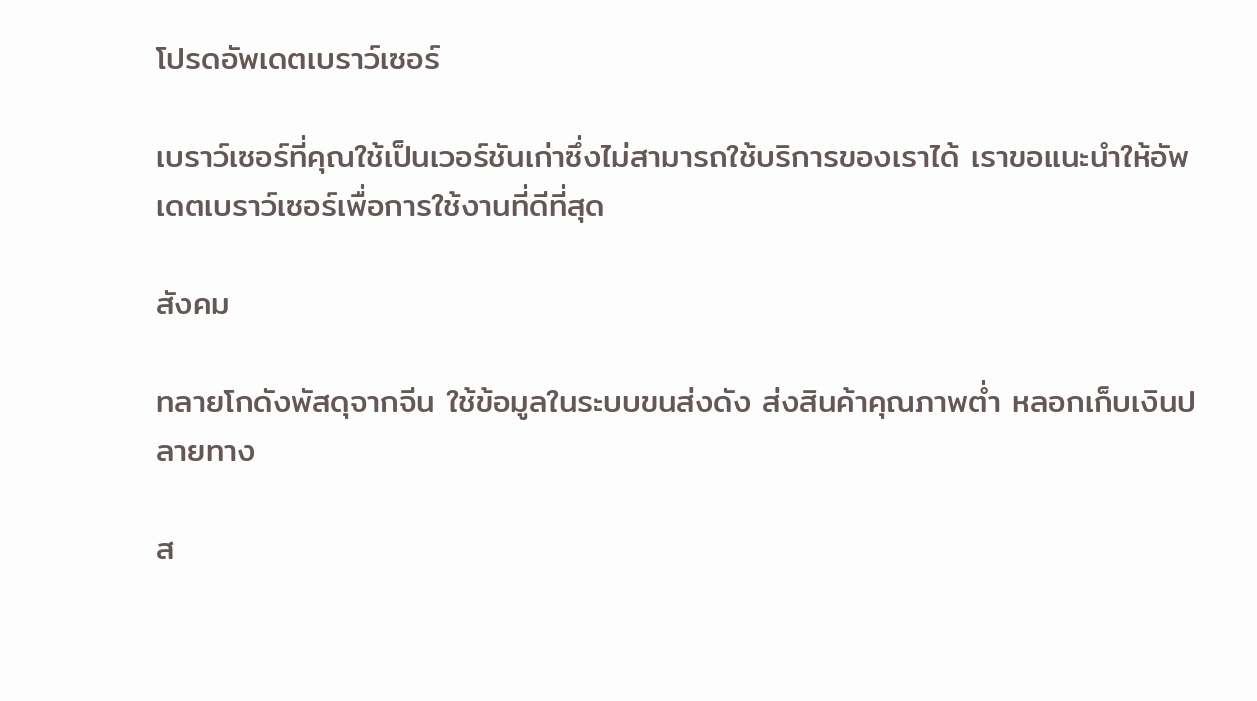โปรดอัพเดตเบราว์เซอร์

เบราว์เซอร์ที่คุณใช้เป็นเวอร์ชันเก่าซึ่งไม่สามารถใช้บริการของเราได้ เราขอแนะนำให้อัพเดตเบราว์เซอร์เพื่อการใช้งานที่ดีที่สุด

สังคม

ทลายโกดังพัสดุจากจีน ใช้ข้อมูลในระบบขนส่งดัง ส่งสินค้าคุณภาพต่ำ หลอกเก็บเงินปลายทาง

ส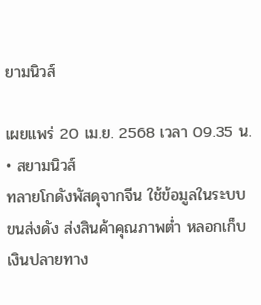ยามนิวส์

เผยแพร่ 20 เม.ย. 2568 เวลา 09.35 น. • สยามนิวส์
ทลายโกดังพัสดุจากจีน ใช้ข้อมูลในระบบขนส่งดัง ส่งสินค้าคุณภาพต่ำ หลอกเก็บเงินปลายทาง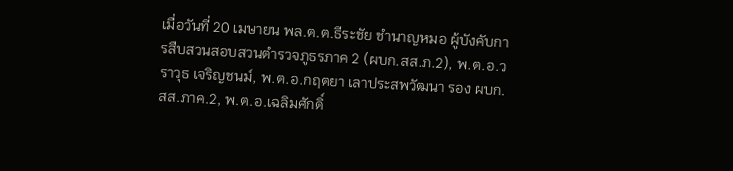เมื่อวันที่ 20 เมษายน พล.ต.ต.ธีระชัย ชำนาญหมอ ผู้บังคับการสืบสวนสอบสวนตำรวจภูธรภาค 2 (ผบก.สส.ภ.2), พ.ต.อ.วราวุธ เจริญชนม์, พ.ต.อ.กฤตยา เลาประสพวัฒนา รอง ผบก.สส.ภาค.2, พ.ต.อ.เฉลิมศักดิ์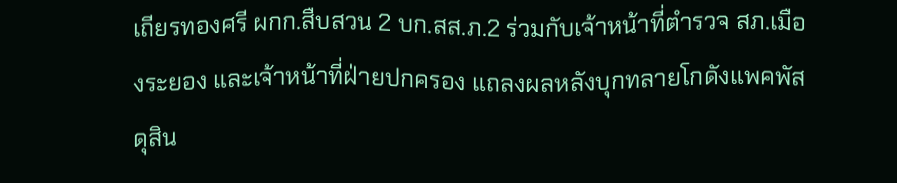เถียรทองศรี ผกก.สืบสวน 2 บก.สส.ภ.2 ร่วมกับเจ้าหน้าที่ตำรวจ สภ.เมืองระยอง และเจ้าหน้าที่ฝ่ายปกครอง แถลงผลหลังบุกทลายโกดังแพคพัสดุสิน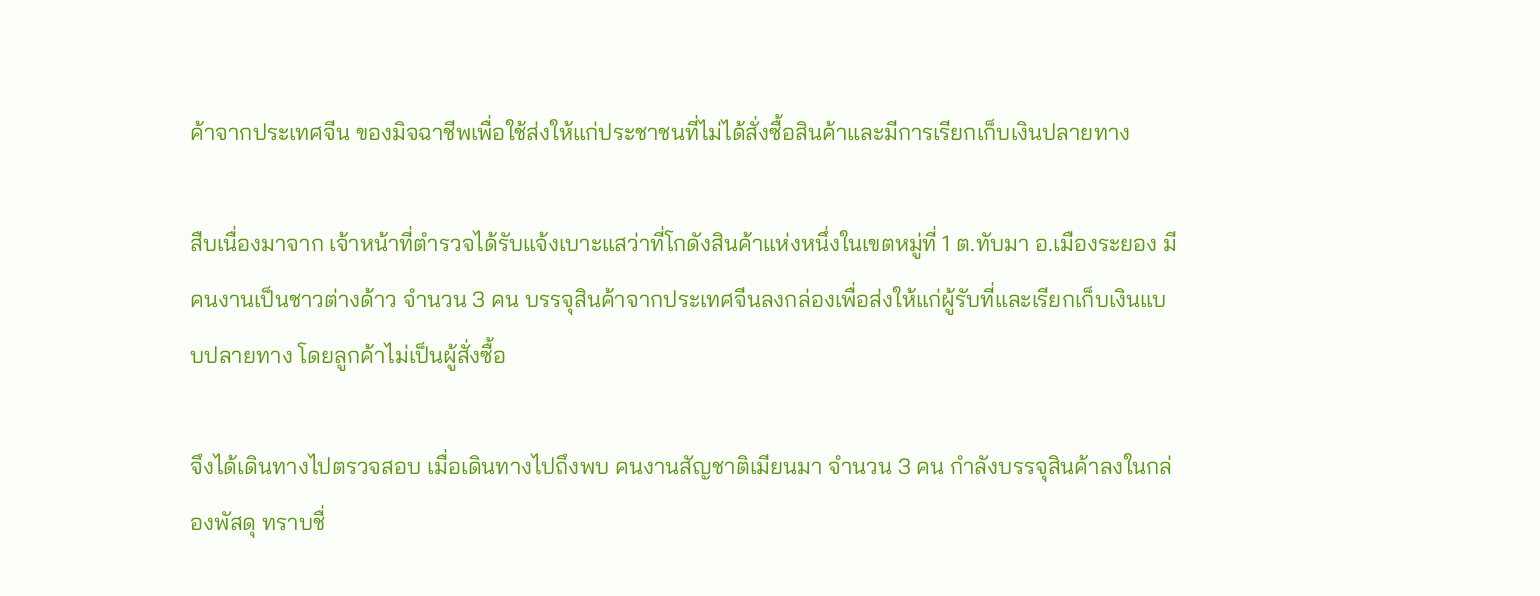ค้าจากประเทศจีน ของมิจฉาชีพเพื่อใช้ส่งให้แก่ประชาชนที่ไม่ได้สั่งซื้อสินค้าและมีการเรียกเก็บเงินปลายทาง

สืบเนื่องมาจาก เจ้าหน้าที่ตำรวจได้รับแจ้งเบาะแสว่าที่โกดังสินค้าแห่งหนึ่งในเขตหมู่ที่ 1 ต.ทับมา อ.เมืองระยอง มีคนงานเป็นชาวต่างด้าว จำนวน 3 คน บรรจุสินค้าจากประเทศจีนลงกล่องเพื่อส่งให้แก่ผู้รับที่และเรียกเก็บเงินแบบปลายทาง โดยลูกค้าไม่เป็นผู้สั่งซื้อ

จึงได้เดินทางไปตรวจสอบ เมื่อเดินทางไปถึงพบ คนงานสัญชาติเมียนมา จำนวน 3 คน กำลังบรรจุสินค้าลงในกล่องพัสดุ ทราบชื่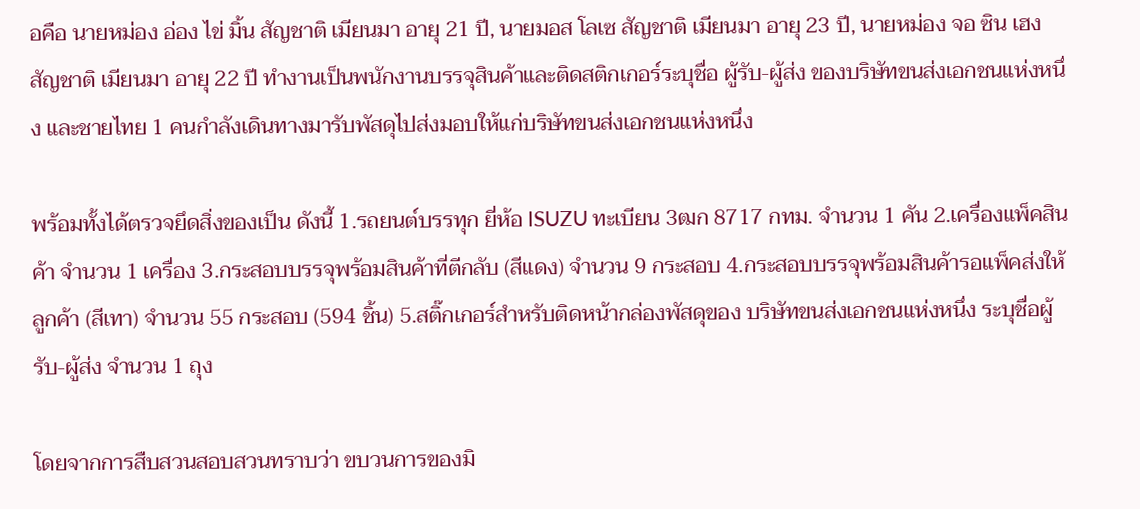อคือ นายหม่อง อ่อง ไข่ มิ้น สัญชาติ เมียนมา อายุ 21 ปี, นายมอส โลเซ สัญชาติ เมียนมา อายุ 23 ปี, นายหม่อง จอ ซิน เฮง สัญชาติ เมียนมา อายุ 22 ปี ทำงานเป็นพนักงานบรรจุสินค้าและติดสติกเกอร์ระบุชื่อ ผู้รับ-ผู้ส่ง ของบริษัทขนส่งเอกชนแห่งหนึ่ง และชายไทย 1 คนกำลังเดินทางมารับพัสดุไปส่งมอบให้แก่บริษัทขนส่งเอกชนแห่งหนึ่ง

พร้อมทั้งได้ตรวจยึดสิ่งของเป็น ดังนี้ 1.รถยนต์บรรทุก ยี่ห้อ ISUZU ทะเบียน 3ฒก 8717 กทม. จำนวน 1 คัน 2.เครื่องแพ็คสินค้า จำนวน 1 เครื่อง 3.กระสอบบรรจุพร้อมสินค้าที่ตีกลับ (สีแดง) จำนวน 9 กระสอบ 4.กระสอบบรรจุพร้อมสินค้ารอแพ็คส่งให้ลูกค้า (สีเทา) จำนวน 55 กระสอบ (594 ชิ้น) 5.สติ๊กเกอร์สำหรับติดหน้ากล่องพัสดุของ บริษัทขนส่งเอกชนแห่งหนึ่ง ระบุชื่อผู้รับ-ผู้ส่ง จำนวน 1 ถุง

โดยจากการสืบสวนสอบสวนทราบว่า ขบวนการของมิ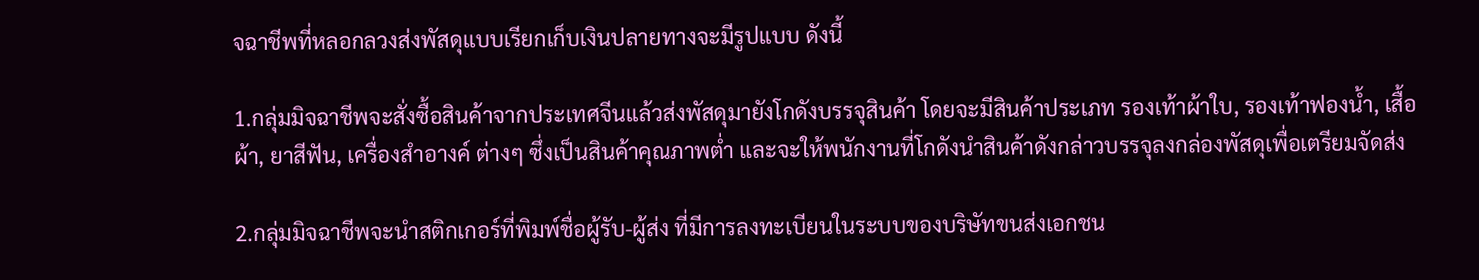จฉาชีพที่หลอกลวงส่งพัสดุแบบเรียกเก็บเงินปลายทางจะมีรูปแบบ ดังนี้

1.กลุ่มมิจฉาชีพจะสั่งซื้อสินค้าจากประเทศจีนแล้วส่งพัสดุมายังโกดังบรรจุสินค้า โดยจะมีสินค้าประเภท รองเท้าผ้าใบ, รองเท้าฟองน้ำ, เสื้อผ้า, ยาสีฟัน, เครื่องสำอางค์ ต่างๆ ซึ่งเป็นสินค้าคุณภาพต่ำ และจะให้พนักงานที่โกดังนำสินค้าดังกล่าวบรรจุลงกล่องพัสดุเพื่อเตรียมจัดส่ง

2.กลุ่มมิจฉาชีพจะนำสติกเกอร์ที่พิมพ์ชื่อผู้รับ-ผู้ส่ง ที่มีการลงทะเบียนในระบบของบริษัทขนส่งเอกชน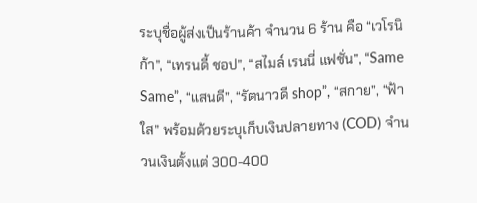ระบุชื่อผู้ส่งเป็นร้านค้า จำนวน 6 ร้าน คือ “เวโรนิก้า”, “เทรนดี้ ชอป”, “สไมล์ เรนนี่ แฟชั่น”, “Same Same”, “แสนดี”, “รัตนาวดี shop”, “สกาย”, “ฟ้าใส” พร้อมด้วยระบุเก็บเงินปลายทาง (COD) จำนวนเงินตั้งแต่ 300-400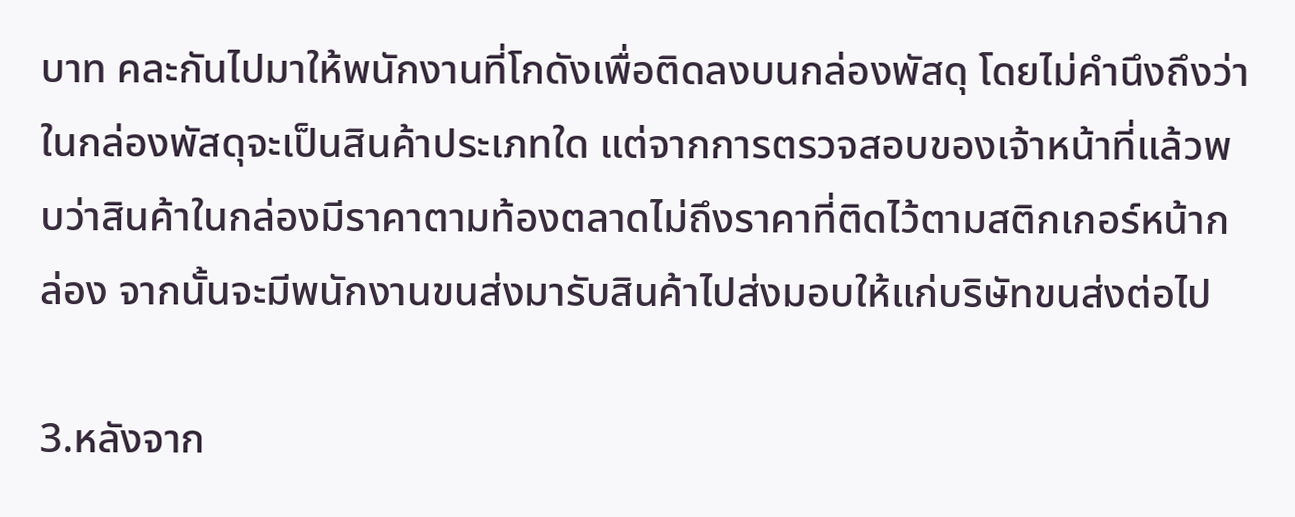บาท คละกันไปมาให้พนักงานที่โกดังเพื่อติดลงบนกล่องพัสดุ โดยไม่คำนึงถึงว่าในกล่องพัสดุจะเป็นสินค้าประเภทใด แต่จากการตรวจสอบของเจ้าหน้าที่แล้วพบว่าสินค้าในกล่องมีราคาตามท้องตลาดไม่ถึงราคาที่ติดไว้ตามสติกเกอร์หน้ากล่อง จากนั้นจะมีพนักงานขนส่งมารับสินค้าไปส่งมอบให้แก่บริษัทขนส่งต่อไป

3.หลังจาก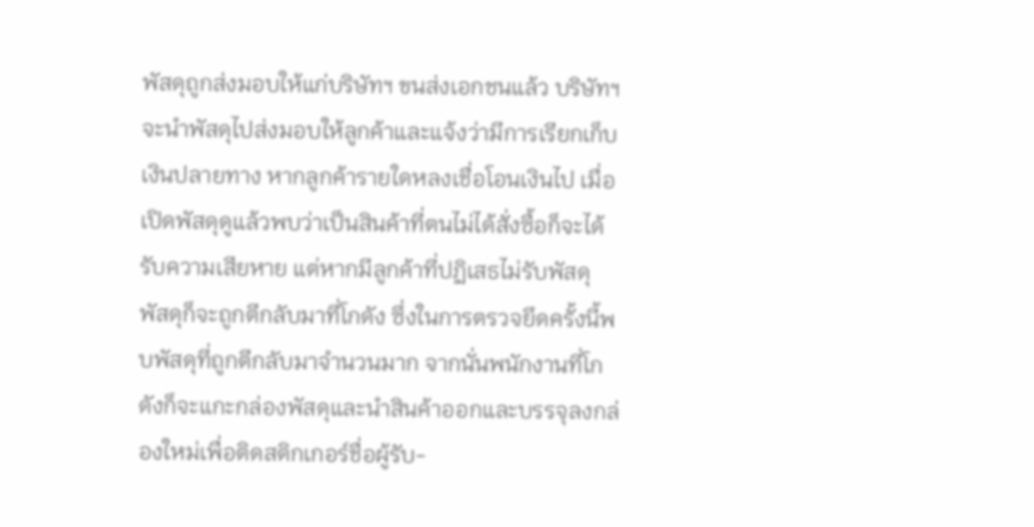พัสดุถูกส่งมอบให้แก่บริษัทฯ ขนส่งเอกชนแล้ว บริษัทฯ จะนำพัสดุไปส่งมอบให้ลูกค้าและแจ้งว่ามีการเรียกเก็บเงินปลายทาง หากลูกค้ารายใดหลงเชื่อโอนเงินไป เมื่อเปิดพัสดุดูแล้วพบว่าเป็นสินค้าที่ตนไม่ได้สั่งซื้อก็จะได้รับความเสียหาย แต่หากมีลูกค้าที่ปฏิเสธไม่รับพัสดุ พัสดุก็จะถูกตีกลับมาที่โกดัง ซึ่งในการตรวจยึดครั้งนี้พบพัสดุที่ถูกตีกลับมาจำนวนมาก จากนั่นพนักงานที่โกดังก็จะแกะกล่องพัสดุและนำสินค้าออกและบรรจุลงกล่องใหม่เพื่อติดสติกเกอร์ชื่อผู้รับ-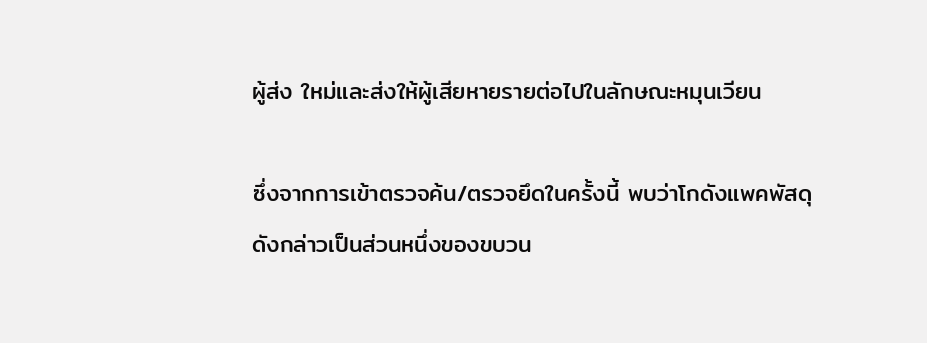ผู้ส่ง ใหม่และส่งให้ผู้เสียหายรายต่อไปในลักษณะหมุนเวียน

ซึ่งจากการเข้าตรวจค้น/ตรวจยึดในครั้งนี้ พบว่าโกดังแพคพัสดุดังกล่าวเป็นส่วนหนึ่งของขบวน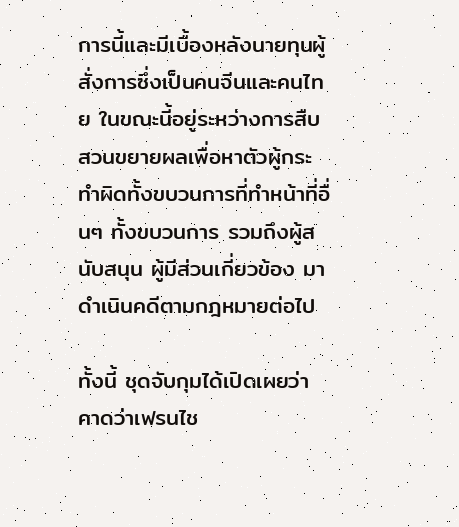การนี้และมีเบื้องหลังนายทุนผู้สั่งการซึ่งเป็นคนจีนและคนไทย ในขณะนี้อยู่ระหว่างการสืบสวนขยายผลเพื่อหาตัวผู้กระทำผิดทั้งขบวนการที่ทำหน้าที่อื่นๆ ทั้งขบวนการ รวมถึงผู้สนับสนุน ผู้มีส่วนเกี่ยวข้อง มาดำเนินคดีตามกฎหมายต่อไป

ทั้งนี้ ชุดจับกุมได้เปิดเผยว่า คาดว่าเฟรนไช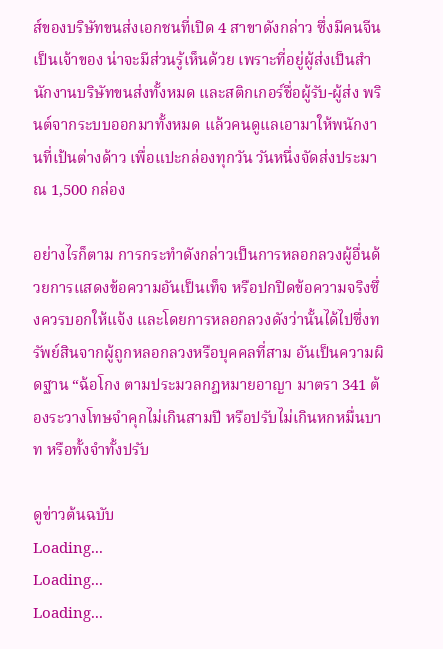ส์ของบริษัทขนส่งเอกชนที่เปิด 4 สาขาดังกล่าว ซึ่งมีคนจีนเป็นเจ้าของ น่าจะมีส่วนรู้เห็นด้วย เพราะที่อยู่ผู้ส่งเป็นสำนักงานบริษัทขนส่งทั้งหมด และสติกเกอร์ชื่อผู้รับ-ผู้ส่ง พรินต์จากระบบออกมาทั้งหมด แล้วคนดูแลเอามาให้พนักงานที่เป้นต่างด้าว เพื่อแปะกล่องทุกวัน วันหนึ่งจัดส่งประมาณ 1,500 กล่อง

อย่างไรก็ตาม การกระทำดังกล่าวเป็นการหลอกลวงผู้อื่นด้วยการแสดงข้อความอันเป็นเท็จ หรือปกปิดข้อความจริงซึ่งควรบอกให้แจ้ง และโดยการหลอกลวงดังว่านั้นได้ไปซึ่งทรัพย์สินจากผู้ถูกหลอกลวงหรือบุคคลที่สาม อันเป็นความผิดฐาน “ฉ้อโกง ตามประมวลกฎหมายอาญา มาตรา 341 ต้องระวางโทษจําคุกไม่เกินสามปี หรือปรับไม่เกินหกหมื่นบาท หรือทั้งจําทั้งปรับ

ดูข่าวต้นฉบับ
Loading...
Loading...
Loading...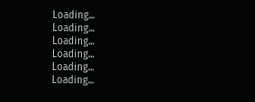Loading...
Loading...
Loading...
Loading...
Loading...
Loading...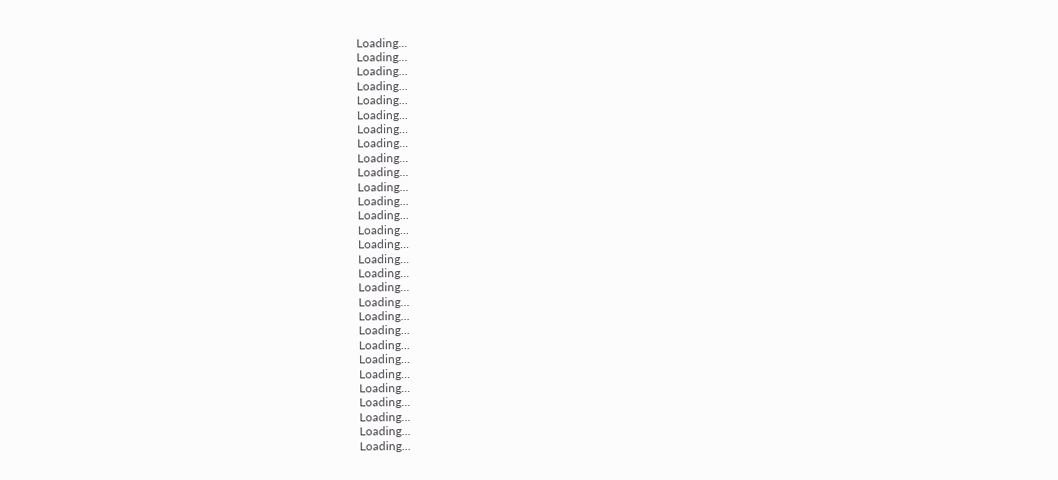Loading...
Loading...
Loading...
Loading...
Loading...
Loading...
Loading...
Loading...
Loading...
Loading...
Loading...
Loading...
Loading...
Loading...
Loading...
Loading...
Loading...
Loading...
Loading...
Loading...
Loading...
Loading...
Loading...
Loading...
Loading...
Loading...
Loading...
Loading...
Loading...